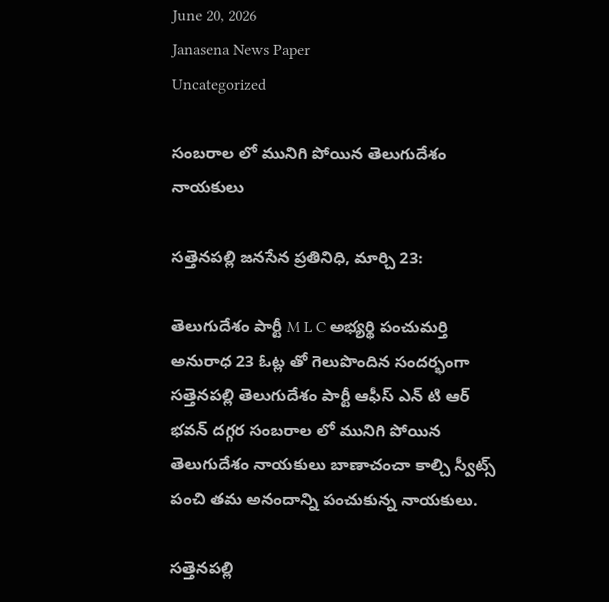June 20, 2026
Janasena News Paper
Uncategorized

సంబరాల లో మునిగి పోయిన తెలుగుదేశం నాయకులు

సత్తెనపల్లి జనసేన ప్రతినిధి, మార్చి 23:

తెలుగుదేశం పార్టీ M L C అభ్యర్థి పంచుమర్తి అనురాధ 23 ఓట్ల తో గెలుపొందిన సందర్భంగా సత్తెనపల్లి తెలుగుదేశం పార్టీ ఆఫీస్ ఎన్ టి ఆర్ భవన్ దగ్గర సంబరాల లో మునిగి పోయిన తెలుగుదేశం నాయకులు బాణాచంచా కాల్చి స్వీట్స్ పంచి తమ అనందాన్ని పంచుకున్న నాయకులు.

సత్తెనపల్లి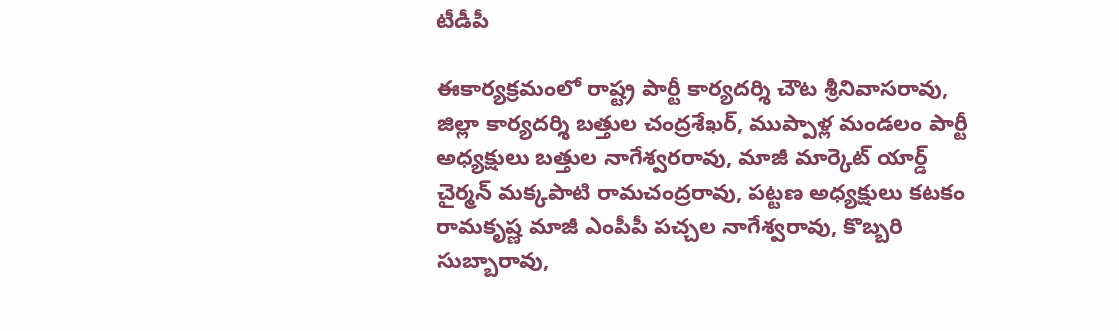టీడీపీ

ఈకార్యక్రమంలో రాష్ట్ర పార్టీ కార్యదర్శి చౌట శ్రీనివాసరావు, జిల్లా కార్యదర్శి బత్తుల చంద్రశేఖర్, ముప్పాళ్ల మండలం పార్టీ అధ్యక్షులు బత్తుల నాగేశ్వరరావు, మాజీ మార్కెట్ యార్డ్ చైర్మన్ మక్కపాటి రామచంద్రరావు, పట్టణ అధ్యక్షులు కటకం రామకృష్ణ మాజీ ఎంపీపీ పచ్చల నాగేశ్వరావు, కొబ్బరి సుబ్బారావు,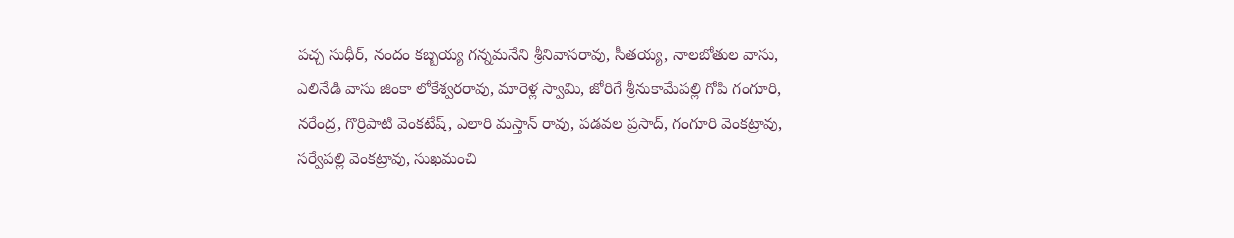పచ్చ సుధీర్, నందం కబ్బయ్య గన్నమనేని శ్రీనివాసరావు, సీతయ్య, నాలబోతుల వాసు, ఎలినేడి వాసు జింకా లోకేశ్వరరావు, మారెళ్ల స్వామి, జోరిగే శ్రీనుకామేపల్లి గోపి గంగూరి, నరేంద్ర, గొర్రిపాటి వెంకటేష్, ఎలారి మస్తాన్ రావు, పడవల ప్రసాద్, గంగూరి వెంకట్రావు, సర్వేపల్లి వెంకట్రావు, సుఖమంచి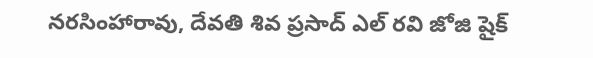నరసింహారావు, దేవతి శివ ప్రసాద్ ఎల్ రవి జోజి షైక్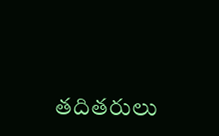తదితరులు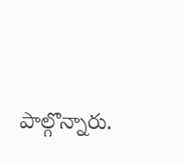పాల్గొన్నారు.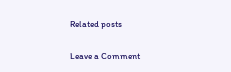Related posts

Leave a Comment